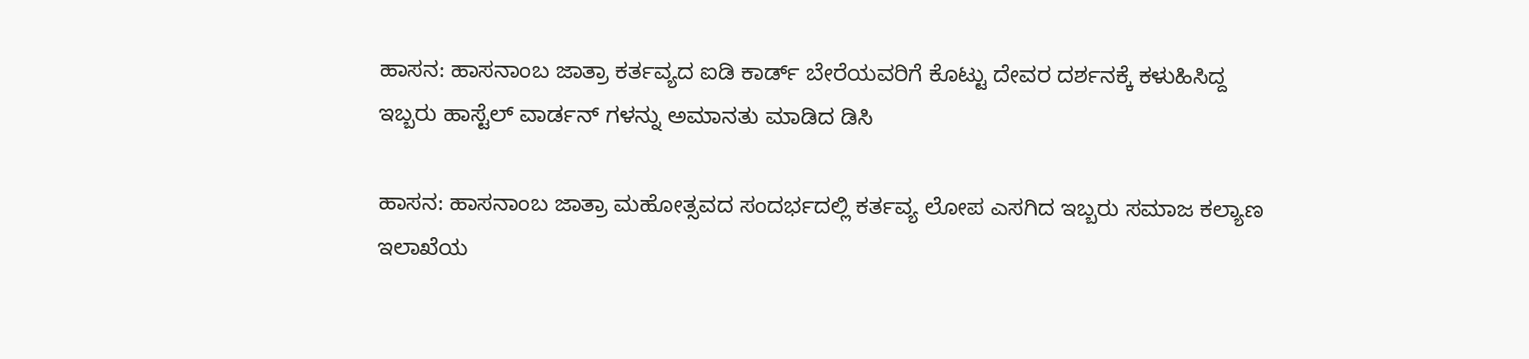ಹಾಸನ: ಹಾಸನಾಂಬ ಜಾತ್ರಾ ಕರ್ತವ್ಯದ ಐಡಿ ಕಾರ್ಡ್ ಬೇರೆಯವರಿಗೆ ಕೊಟ್ಟು ದೇವರ ದರ್ಶನಕ್ಕೆ ಕಳುಹಿಸಿದ್ದ ಇಬ್ಬರು ಹಾಸ್ಟೆಲ್ ವಾರ್ಡನ್ ಗಳನ್ನು ಅಮಾನತು ಮಾಡಿದ ಡಿಸಿ

ಹಾಸನ: ಹಾಸನಾಂಬ ಜಾತ್ರಾ ಮಹೋತ್ಸವದ ಸಂದರ್ಭದಲ್ಲಿ ಕರ್ತವ್ಯ ಲೋಪ ಎಸಗಿದ ಇಬ್ಬರು ಸಮಾಜ ಕಲ್ಯಾಣ ಇಲಾಖೆಯ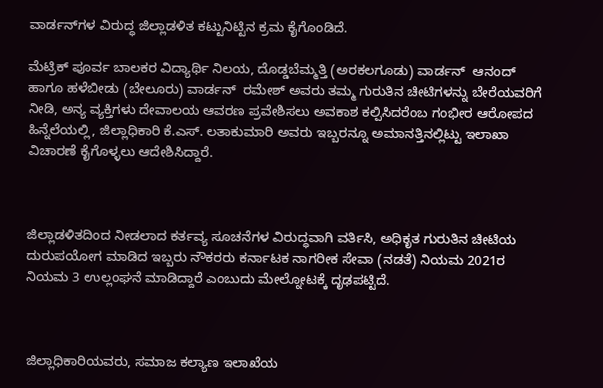ವಾರ್ಡನ್‌ಗಳ ವಿರುದ್ಧ ಜಿಲ್ಲಾಡಳಿತ ಕಟ್ಟುನಿಟ್ಟಿನ ಕ್ರಮ ಕೈಗೊಂಡಿದೆ.

ಮೆಟ್ರಿಕ್ ಪೂರ್ವ ಬಾಲಕರ ವಿದ್ಯಾರ್ಥಿ ನಿಲಯ, ದೊಡ್ಡಬೆಮ್ಮತ್ತಿ (ಅರಕಲಗೂಡು) ವಾರ್ಡನ್  ಆನಂದ್ ಹಾಗೂ ಹಳೆಬೀಡು (ಬೇಲೂರು) ವಾರ್ಡನ್  ರಮೇಶ್ ಅವರು ತಮ್ಮ ಗುರುತಿನ ಚೀಟಿಗಳನ್ನು ಬೇರೆಯವರಿಗೆ ನೀಡಿ, ಅನ್ಯ ವ್ಯಕ್ತಿಗಳು ದೇವಾಲಯ ಆವರಣ ಪ್ರವೇಶಿಸಲು ಅವಕಾಶ ಕಲ್ಪಿಸಿದರೆಂಬ ಗಂಭೀರ ಆರೋಪದ ಹಿನ್ನೆಲೆಯಲ್ಲಿ, ಜಿಲ್ಲಾಧಿಕಾರಿ ಕೆ.ಎಸ್. ಲತಾಕುಮಾರಿ ಅವರು ಇಬ್ಬರನ್ನೂ ಅಮಾನತ್ತಿನಲ್ಲಿಟ್ಟು ಇಲಾಖಾ ವಿಚಾರಣೆ ಕೈಗೊಳ್ಳಲು ಆದೇಶಿಸಿದ್ದಾರೆ.



ಜಿಲ್ಲಾಡಳಿತದಿಂದ ನೀಡಲಾದ ಕರ್ತವ್ಯ ಸೂಚನೆಗಳ ವಿರುದ್ಧವಾಗಿ ವರ್ತಿಸಿ, ಅಧಿಕೃತ ಗುರುತಿನ ಚೀಟಿಯ ದುರುಪಯೋಗ ಮಾಡಿದ ಇಬ್ಬರು ನೌಕರರು ಕರ್ನಾಟಕ ನಾಗರೀಕ ಸೇವಾ (ನಡತೆ) ನಿಯಮ 2021ರ ನಿಯಮ 3 ಉಲ್ಲಂಘನೆ ಮಾಡಿದ್ದಾರೆ ಎಂಬುದು ಮೇಲ್ನೋಟಕ್ಕೆ ದೃಢಪಟ್ಟಿದೆ.



ಜಿಲ್ಲಾಧಿಕಾರಿಯವರು, ಸಮಾಜ ಕಲ್ಯಾಣ ಇಲಾಖೆಯ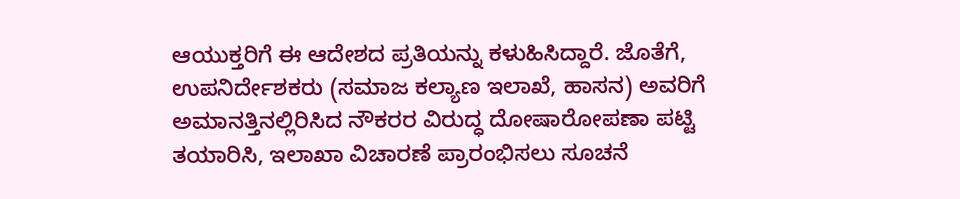ಆಯುಕ್ತರಿಗೆ ಈ ಆದೇಶದ ಪ್ರತಿಯನ್ನು ಕಳುಹಿಸಿದ್ದಾರೆ. ಜೊತೆಗೆ, ಉಪನಿರ್ದೇಶಕರು (ಸಮಾಜ ಕಲ್ಯಾಣ ಇಲಾಖೆ, ಹಾಸನ) ಅವರಿಗೆ ಅಮಾನತ್ತಿನಲ್ಲಿರಿಸಿದ ನೌಕರರ ವಿರುದ್ಧ ದೋಷಾರೋಪಣಾ ಪಟ್ಟಿ ತಯಾರಿಸಿ, ಇಲಾಖಾ ವಿಚಾರಣೆ ಪ್ರಾರಂಭಿಸಲು ಸೂಚನೆ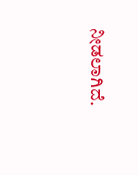ನೀಡಲಾಗಿದೆ.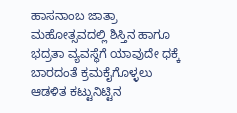ಹಾಸನಾಂಬ ಜಾತ್ರಾ ಮಹೋತ್ಸವದಲ್ಲಿ ಶಿಸ್ತಿನ ಹಾಗೂ ಭದ್ರತಾ ವ್ಯವಸ್ಥೆಗೆ ಯಾವುದೇ ಧಕ್ಕೆ ಬಾರದಂತೆ ಕ್ರಮಕೈಗೊಳ್ಳಲು ಆಡಳಿತ ಕಟ್ಟುನಿಟ್ಟಿನ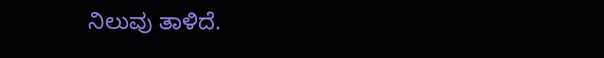ನಿಲುವು ತಾಳಿದೆ.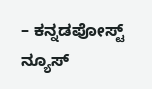– ಕನ್ನಡಪೋಸ್ಟ್ ನ್ಯೂಸ್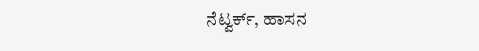ನೆಟ್ವರ್ಕ್, ಹಾಸನ